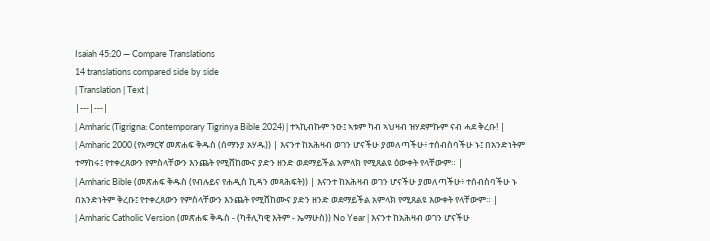Isaiah 45:20 — Compare Translations
14 translations compared side by side
| Translation | Text |
|---|---|
| Amharic (Tigrigna: Contemporary Tigrinya Bible 2024) | ተኣኪብኩም ንዑ፤ ኣቱም ካብ ኣህዛብ ዝሃደምኩም ናብ ሓደ ቅረቡ! |
| Amharic 2000 (የአማርኛ መጽሐፍ ቅዱስ (ሰማንያ አሃዱ)) | እናንተ ከአሕዛብ ወገን ሆናችሁ ያመለጣችሁ፥ ተሰብስባችሁ ኑ፤ በአንድነትም ተማከሩ፤ የተቀረጸውን የምስላቸውን እንጨት የሚሸከሙና ያድን ዘንድ ወደማይችል አምላክ የሚጸልዩ ዕውቀት የላቸውም። |
| Amharic Bible (መጽሐፍ ቅዱስ (የብሉይና የሐዲስ ኪዳን መጻሕፍት)) | እናንተ ከአሕዛብ ወገን ሆናችሁ ያመለጣችሁ፥ ተሰብስባችሁ ኑ በአንድነትም ቅረቡ፤ የተቀረጸውን የምስላቸውን እንጨት የሚሸከሙና ያድን ዘንድ ወደማይችል አምላክ የሚጸልዩ እውቀት የላቸውም። |
| Amharic Catholic Version (መጽሐፍ ቅዱስ - (ካቶሊካዊ እትም - ኤማሁስ)) No Year | እናንተ ከአሕዛብ ወገን ሆናችሁ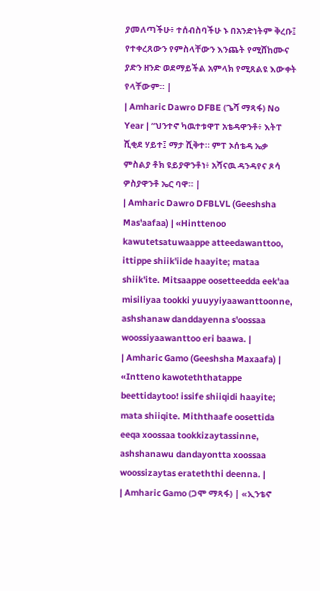ያመለጣችሁ፥ ተሰብስባችሁ ኑ በአንድነትም ቅረቡ፤ የተቀረጸውን የምስላቸውን እንጨት የሚሸከሙና ያድን ዘንድ ወደማይችል አምላክ የሚጸልዩ እውቀት የላቸውም። |
| Amharic Dawro DFBE (ጌሻ ማጻፋ) No Year | “ህንተኖ ካዉተቱዋፐ አቴዳዋንቶ፥ እትፐ ሺቂደ ሃይተ፤ ማታ ሺቅተ። ምፐ ኦሰቴዳ ኤቃ ምስልያ ቶክ ዩይያዋንቶነ፥ አሻናዉ ዳንዳየና ጾሳ ዎስያዋንቶ ኤር ባዋ። |
| Amharic Dawro DFBLVL (Geeshsha Mas'aafaa) | «Hinttenoo kawutetsatuwaappe atteedawanttoo, ittippe shiik'iide haayite; mataa shiik'ite. Mitsaappe oosetteedda eek'aa misiliyaa tookki yuuyyiyaawanttoonne, ashshanaw danddayenna s'oossaa woossiyaawanttoo eri baawa. |
| Amharic Gamo (Geeshsha Maxaafa) | «Intteno kawoteththatappe beettidaytoo! issife shiiqidi haayite; mata shiiqite. Miththaafe oosettida eeqa xoossaa tookkizaytassinne, ashshanawu dandayontta xoossaa woossizaytas erateththi deenna. |
| Amharic Gamo (ጋሞ ማጻፋ) | «ኢንቴኖ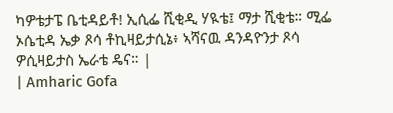ካዎቴታፔ ቤቲዳይቶ! ኢሲፌ ሺቂዲ ሃዪቴ፤ ማታ ሺቂቴ። ሚፌ ኦሴቲዳ ኤቃ ጾሳ ቶኪዛይታሲኔ፥ ኣሻናዉ ዳንዳዮንታ ጾሳ ዎሲዛይታስ ኤራቴ ዴና። |
| Amharic Gofa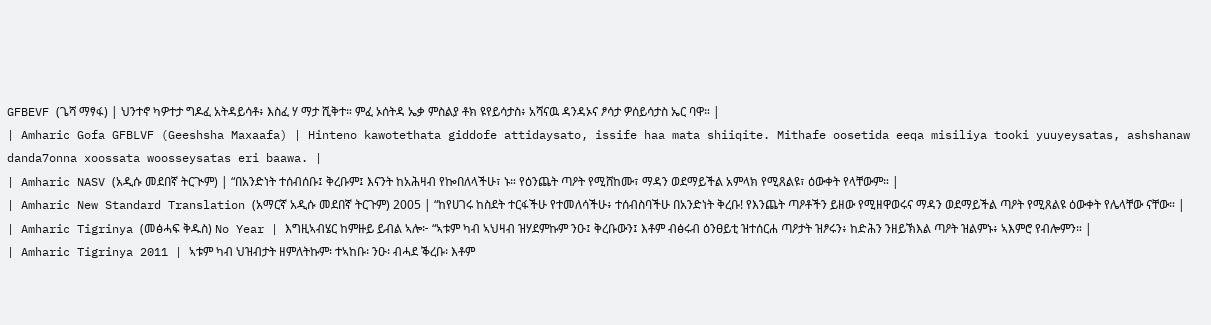GFBEVF (ጌሻ ማፃፋ) | ህንተኖ ካዎተታ ግዶፈ አትዳይሳቶ፥ እስፈ ሃ ማታ ሺቅተ። ምፈ ኦሰትዳ ኤቃ ምስልያ ቶክ ዩየይሳታስ፥ አሻናዉ ዳንዳኦና ፆሳታ ዎሰይሳታስ ኤር ባዋ። |
| Amharic Gofa GFBLVF (Geeshsha Maxaafa) | Hinteno kawotethata giddofe attidaysato, issife haa mata shiiqite. Mithafe oosetida eeqa misiliya tooki yuuyeysatas, ashshanaw danda7onna xoossata woosseysatas eri baawa. |
| Amharic NASV (አዲሱ መደበኛ ትርጒም) | “በአንድነት ተሰብሰቡ፤ ቅረቡም፤ እናንት ከአሕዛብ የኰበለላችሁ፣ ኑ። የዕንጨት ጣዖት የሚሸከሙ፣ ማዳን ወደማይችል አምላክ የሚጸልዩ፣ ዕውቀት የላቸውም። |
| Amharic New Standard Translation (አማርኛ አዲሱ መደበኛ ትርጉም) 2005 | “ከየሀገሩ ከስደት ተርፋችሁ የተመለሳችሁ፥ ተሰብስባችሁ በአንድነት ቅረቡ! የእንጨት ጣዖቶችን ይዘው የሚዘዋወሩና ማዳን ወደማይችል ጣዖት የሚጸልዩ ዕውቀት የሌላቸው ናቸው። |
| Amharic Tigrinya (መፅሓፍ ቅዱስ) No Year | እግዚኣብሄር ከምዙይ ይብል ኣሎ፦ “ኣቱም ካብ ኣህዛብ ዝሃደምኩም ንዑ፤ ቅረቡውን፤ እቶም ብፅሩብ ዕንፀይቲ ዝተሰርሐ ጣዖታት ዝፆሩን፥ ከድሕን ንዘይኽእል ጣዖት ዝልምኑ፥ ኣእምሮ የብሎምን። |
| Amharic Tigrinya 2011 | ኣቱም ካብ ህዝብታት ዘምለትኩም፡ ተኣከቡ፡ ንዑ፡ ብሓደ ቕረቡ፡ እቶም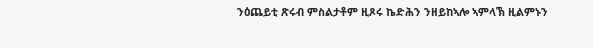ንዕጨይቲ ጽሩብ ምስልታቶም ዚጾሩ ኬድሕን ንዘይከኣሎ ኣምላኽ ዚልምኑን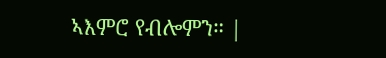ኣእምሮ የብሎምን። |